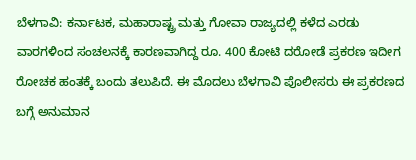ಬೆಳಗಾವಿ: ಕರ್ನಾಟಕ, ಮಹಾರಾಷ್ಟ್ರ ಮತ್ತು ಗೋವಾ ರಾಜ್ಯದಲ್ಲಿ ಕಳೆದ ಎರಡು ವಾರಗಳಿಂದ ಸಂಚಲನಕ್ಕೆ ಕಾರಣವಾಗಿದ್ದ ರೂ. 400 ಕೋಟಿ ದರೋಡೆ ಪ್ರಕರಣ ಇದೀಗ ರೋಚಕ ಹಂತಕ್ಕೆ ಬಂದು ತಲುಪಿದೆ. ಈ ಮೊದಲು ಬೆಳಗಾವಿ ಪೊಲೀಸರು ಈ ಪ್ರಕರಣದ ಬಗ್ಗೆ ಅನುಮಾನ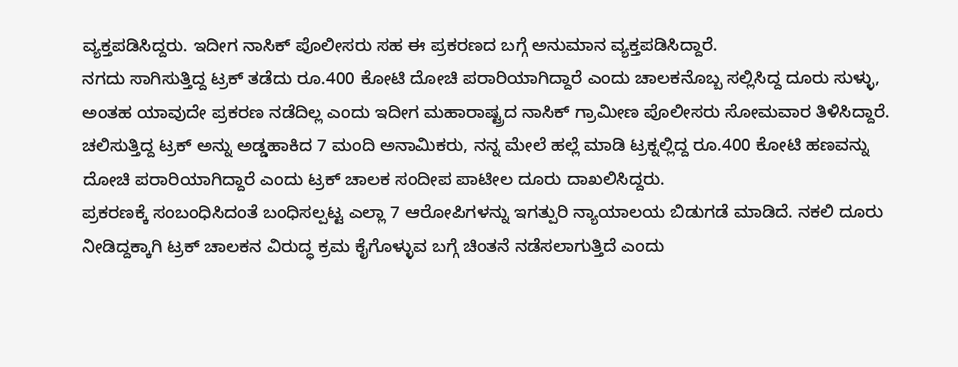ವ್ಯಕ್ತಪಡಿಸಿದ್ದರು. ಇದೀಗ ನಾಸಿಕ್ ಪೊಲೀಸರು ಸಹ ಈ ಪ್ರಕರಣದ ಬಗ್ಗೆ ಅನುಮಾನ ವ್ಯಕ್ತಪಡಿಸಿದ್ದಾರೆ.
ನಗದು ಸಾಗಿಸುತ್ತಿದ್ದ ಟ್ರಕ್ ತಡೆದು ರೂ.400 ಕೋಟಿ ದೋಚಿ ಪರಾರಿಯಾಗಿದ್ದಾರೆ ಎಂದು ಚಾಲಕನೊಬ್ಬ ಸಲ್ಲಿಸಿದ್ದ ದೂರು ಸುಳ್ಳು, ಅಂತಹ ಯಾವುದೇ ಪ್ರಕರಣ ನಡೆದಿಲ್ಲ ಎಂದು ಇದೀಗ ಮಹಾರಾಷ್ಟ್ರದ ನಾಸಿಕ್ ಗ್ರಾಮೀಣ ಪೊಲೀಸರು ಸೋಮವಾರ ತಿಳಿಸಿದ್ದಾರೆ.
ಚಲಿಸುತ್ತಿದ್ದ ಟ್ರಕ್ ಅನ್ನು ಅಡ್ಡಹಾಕಿದ 7 ಮಂದಿ ಅನಾಮಿಕರು, ನನ್ನ ಮೇಲೆ ಹಲ್ಲೆ ಮಾಡಿ ಟ್ರಕ್ನಲ್ಲಿದ್ದ ರೂ.400 ಕೋಟಿ ಹಣವನ್ನು ದೋಚಿ ಪರಾರಿಯಾಗಿದ್ದಾರೆ ಎಂದು ಟ್ರಕ್ ಚಾಲಕ ಸಂದೀಪ ಪಾಟೀಲ ದೂರು ದಾಖಲಿಸಿದ್ದರು.
ಪ್ರಕರಣಕ್ಕೆ ಸಂಬಂಧಿಸಿದಂತೆ ಬಂಧಿಸಲ್ಪಟ್ಟ ಎಲ್ಲಾ 7 ಆರೋಪಿಗಳನ್ನು ಇಗತ್ಪುರಿ ನ್ಯಾಯಾಲಯ ಬಿಡುಗಡೆ ಮಾಡಿದೆ. ನಕಲಿ ದೂರು ನೀಡಿದ್ದಕ್ಕಾಗಿ ಟ್ರಕ್ ಚಾಲಕನ ವಿರುದ್ಧ ಕ್ರಮ ಕೈಗೊಳ್ಳುವ ಬಗ್ಗೆ ಚಿಂತನೆ ನಡೆಸಲಾಗುತ್ತಿದೆ ಎಂದು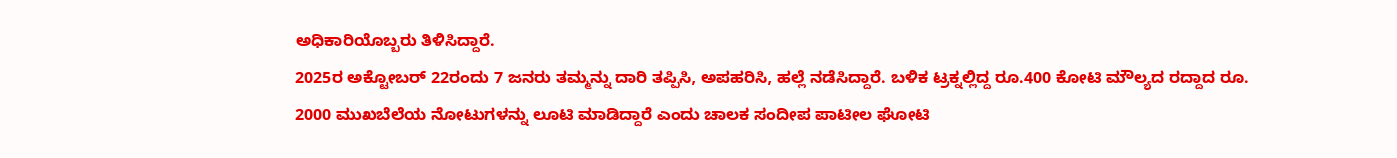ಅಧಿಕಾರಿಯೊಬ್ಬರು ತಿಳಿಸಿದ್ದಾರೆ.
2025ರ ಅಕ್ಟೋಬರ್ 22ರಂದು 7 ಜನರು ತಮ್ಮನ್ನು ದಾರಿ ತಪ್ಪಿಸಿ, ಅಪಹರಿಸಿ, ಹಲ್ಲೆ ನಡೆಸಿದ್ದಾರೆ. ಬಳಿಕ ಟ್ರಕ್ನಲ್ಲಿದ್ದ ರೂ.400 ಕೋಟಿ ಮೌಲ್ಯದ ರದ್ದಾದ ರೂ. 2000 ಮುಖಬೆಲೆಯ ನೋಟುಗಳನ್ನು ಲೂಟಿ ಮಾಡಿದ್ದಾರೆ ಎಂದು ಚಾಲಕ ಸಂದೀಪ ಪಾಟೀಲ ಘೋಟಿ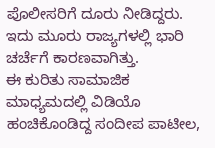ಪೊಲೀಸರಿಗೆ ದೂರು ನೀಡಿದ್ದರು.
ಇದು ಮೂರು ರಾಜ್ಯಗಳಲ್ಲಿ ಭಾರಿ ಚರ್ಚೆಗೆ ಕಾರಣವಾಗಿತ್ತು.
ಈ ಕುರಿತು ಸಾಮಾಜಿಕ ಮಾಧ್ಯಮದಲ್ಲಿ ವಿಡಿಯೊ ಹಂಚಿಕೊಂಡಿದ್ದ ಸಂದೀಪ ಪಾಟೀಲ,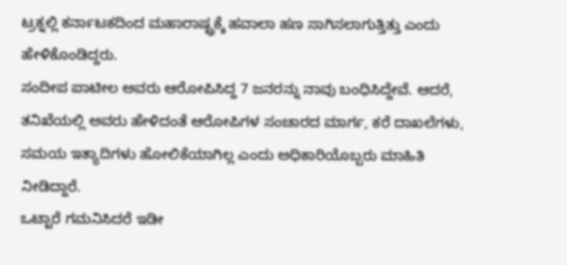ಟ್ರಕ್ನಲ್ಲಿ ಕರ್ನಾಟಕದಿಂದ ಮಹಾರಾಷ್ಟ್ರಕ್ಕೆ ಹವಾಲಾ ಹಣ ಸಾಗಿಸಲಾಗುತ್ತಿತ್ತು ಎಂದು ಹೇಳಿಕೊಂಡಿದ್ದರು.
ಸಂದೀಪ ಪಾಟೀಲ ಅವರು ಆರೋಪಿಸಿದ್ದ 7 ಜನರನ್ನು ನಾವು ಬಂಧಿಸಿದ್ದೇವೆ. ಆದರೆ, ತನಿಖೆಯಲ್ಲಿ ಅವರು ಹೇಳಿದಂತೆ ಆರೋಪಿಗಳ ಸಂಚಾರದ ಮಾರ್ಗ, ಕರೆ ದಾಖಲೆಗಳು, ಸಮಯ ಇತ್ಯಾದಿಗಳು ಹೋಲಿಕೆಯಾಗಿಲ್ಲ ಎಂದು ಅಧಿಕಾರಿಯೊಬ್ಬರು ಮಾಹಿತಿ ನೀಡಿದ್ದಾರೆ.
ಒಟ್ಟಾರೆ ಗಮನಿಸಿದರೆ ಇಡೀ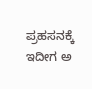ಪ್ರಹಸನಕ್ಕೆ ಇದೀಗ ಅ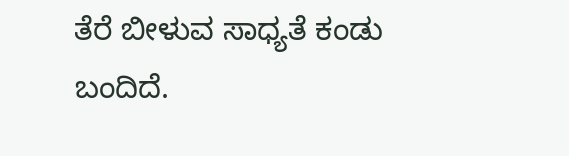ತೆರೆ ಬೀಳುವ ಸಾಧ್ಯತೆ ಕಂಡು ಬಂದಿದೆ.